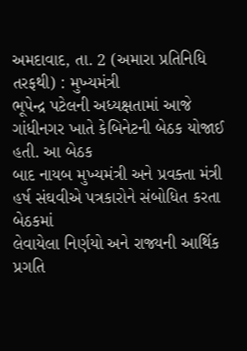અમદાવાદ, તા. 2 (અમારા પ્રતિનિધિ તરફથી) : મુખ્યમંત્રી
ભૂપેન્દ્ર પટેલની અધ્યક્ષતામાં આજે ગાંધીનગર ખાતે કેબિનેટની બેઠક યોજાઈ હતી. આ બેઠક
બાદ નાયબ મુખ્યમંત્રી અને પ્રવક્તા મંત્રી હર્ષ સંઘવીએ પત્રકારોને સંબોધિત કરતા બેઠકમાં
લેવાયેલા નિર્ણયો અને રાજ્યની આર્થિક પ્રગતિ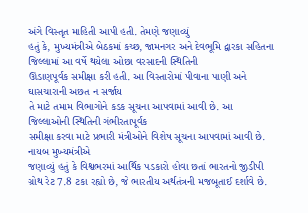અંગે વિસ્તૃત માહિતી આપી હતી. તેમણે જણાવ્યું
હતું કે, મુખ્યમંત્રીએ બેઠકમાં કચ્છ, જામનગર અને દેવભૂમિ દ્વારકા સહિતના જિલ્લામાં આ વર્ષે થયેલા ઓછા વરસાદની સ્થિતિની
ઊંડાણપૂર્વક સમીક્ષા કરી હતી. આ વિસ્તારોમાં પીવાના પાણી અને ઘાસચારાની અછત ન સર્જાય
તે માટે તમામ વિભાગોને કડક સૂચના આપવામાં આવી છે. આ જિલ્લાઓની સ્થિતિની ગંભીરતાપૂર્વક
સમીક્ષા કરવા માટે પ્રભારી મંત્રીઓને વિશેષ સૂચના આપવામાં આવી છે. નાયબ મુખ્યમંત્રીએ
જણાવ્યું હતું કે વિશ્વભરમાં આર્થિક પડકારો હોવા છતાં ભારતનો જીડીપી ગ્રોથ રેટ 7.8 ટકા રહ્યો છે, જે ભારતીય અર્થતંત્રની મજબૂતાઈ દર્શાવે છે.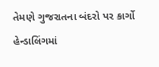તેમણે ગુજરાતના બંદરો પર કાર્ગો હેન્ડાલિંગમાં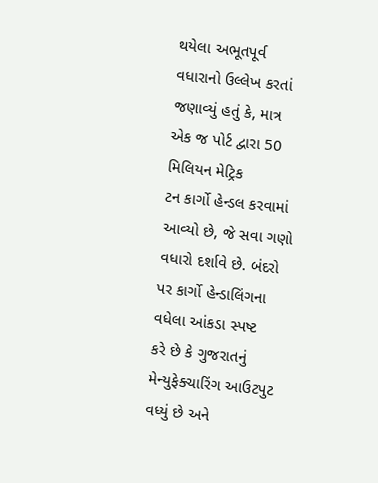થયેલા અભૂતપૂર્વ વધારાનો ઉલ્લેખ કરતાં
જણાવ્યું હતું કે, માત્ર
એક જ પોર્ટ દ્વારા 50 મિલિયન મેટ્રિક
ટન કાર્ગો હેન્ડલ કરવામાં આવ્યો છે, જે સવા ગણો વધારો દર્શાવે છે. બંદરો પર કાર્ગો હેન્ડાલિંગના વધેલા આંકડા સ્પષ્ટ
કરે છે કે ગુજરાતનું મેન્યુફેક્ચારિંગ આઉટપુટ વધ્યું છે અને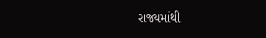રાજ્યમાંથી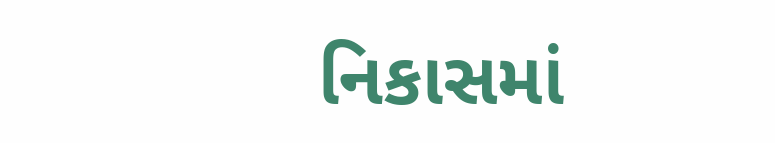નિકાસમાં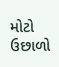મોટો
ઉછાળો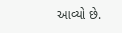આવ્યો છે.